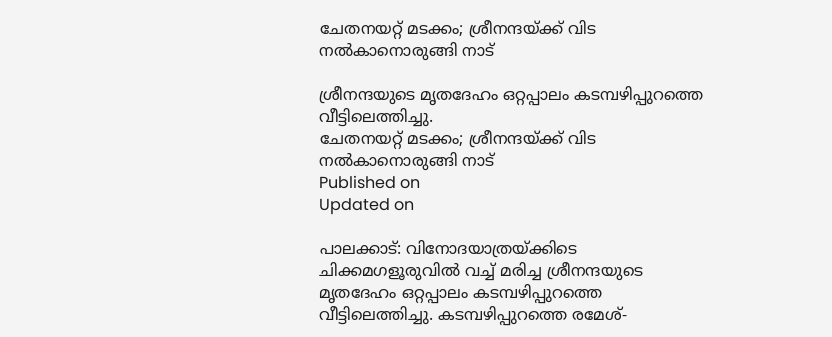ചേതനയറ്റ് മടക്കം; ശ്രീനന്ദയ്ക്ക് വിട നൽകാനൊരുങ്ങി നാട്

ശ്രീനന്ദയുടെ മൃതദേഹം ഒറ്റപ്പാലം കടമ്പഴിപ്പുറത്തെ വീട്ടിലെത്തിച്ചു.
ചേതനയറ്റ് മടക്കം; ശ്രീനന്ദയ്ക്ക് വിട നൽകാനൊരുങ്ങി നാട്
Published on
Updated on

പാലക്കാട്: വിനോദയാത്രയ്ക്കിടെ ചിക്കമഗളൂരുവിൽ വച്ച് മരിച്ച ശ്രീനന്ദയുടെ മൃതദേഹം ഒറ്റപ്പാലം കടമ്പഴിപ്പുറത്തെ വീട്ടിലെത്തിച്ചു. കടമ്പഴിപ്പുറത്തെ രമേശ്-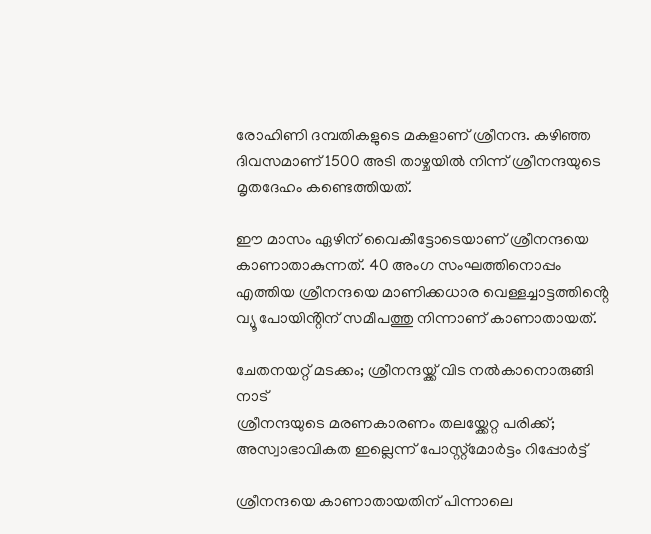രോഹിണി ദമ്പതികളുടെ മകളാണ് ശ്രീനന്ദ. കഴിഞ്ഞ ദിവസമാണ് 1500 അടി താഴ്ചയിൽ നിന്ന് ശ്രീനന്ദയുടെ മൃതദേഹം കണ്ടെത്തിയത്.

ഈ മാസം ഏഴിന് വൈകീട്ടോടെയാണ് ശ്രീനന്ദയെ കാണാതാകുന്നത്. 40 അംഗ സംഘത്തിനൊപ്പം എത്തിയ ശ്രീനന്ദയെ മാണിക്കധാര വെള്ളച്ചാട്ടത്തിൻ്റെ വ്യൂ പോയിൻ്റിന് സമീപത്തു നിന്നാണ് കാണാതായത്.

ചേതനയറ്റ് മടക്കം; ശ്രീനന്ദയ്ക്ക് വിട നൽകാനൊരുങ്ങി നാട്
ശ്രീനന്ദയുടെ മരണകാരണം തലയ്ക്കേറ്റ പരിക്ക്; അസ്വാഭാവികത ഇല്ലെന്ന് പോസ്റ്റ്മോർട്ടം റിപ്പോർട്ട്

ശ്രീനന്ദയെ കാണാതായതിന് പിന്നാലെ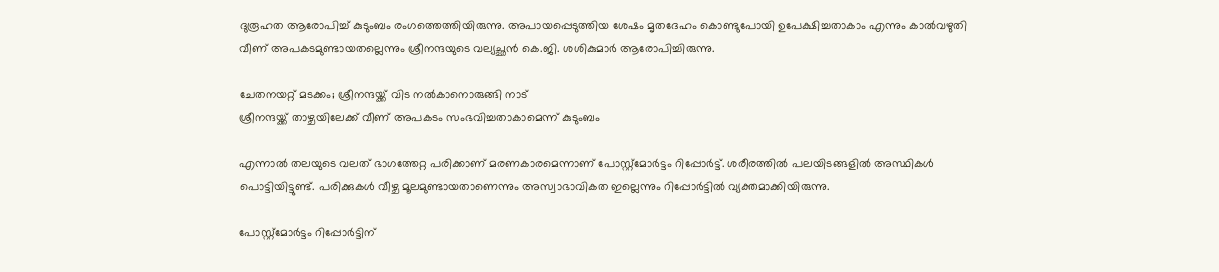ദുരൂഹത ആരോപിച്ച് കുടുംബം രംഗത്തെത്തിയിരുന്നു. അപായപ്പെടുത്തിയ ശേഷം മൃതദേഹം കൊണ്ടുപോയി ഉപേക്ഷിച്ചതാകാം എന്നും കാൽവഴുതി വീണ് അപകടമുണ്ടായതല്ലെന്നും ശ്രീനന്ദയുടെ വല്യച്ഛൻ കെ.ജി. ശശികുമാർ ആരോപിച്ചിരുന്നു.

ചേതനയറ്റ് മടക്കം; ശ്രീനന്ദയ്ക്ക് വിട നൽകാനൊരുങ്ങി നാട്
ശ്രീനന്ദയ്ക്ക് താഴ്ചയിലേക്ക് വീണ് അപകടം സംഭവിച്ചതാകാമെന്ന് കുടുംബം

എന്നാൽ തലയുടെ വലത് ഭാഗത്തേറ്റ പരിക്കാണ് മരണകാരമെന്നാണ് പോസ്റ്റ്‌മോർട്ടം റിപ്പോർട്ട്. ശരീരത്തിൽ പലയിടങ്ങളിൽ അസ്ഥികൾ പൊട്ടിയിട്ടുണ്ട്. പരിക്കുകൾ വീഴ്ച മൂലമുണ്ടായതാണെന്നും അസ്വാഭാവികത ഇല്ലെന്നും റിപ്പോർട്ടിൽ വ്യക്തമാക്കിയിരുന്നു.

പോസ്റ്റ്‌മോർട്ടം റിപ്പോർട്ടിന്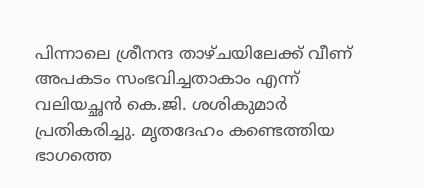പിന്നാലെ ശ്രീനന്ദ താഴ്ചയിലേക്ക് വീണ് അപകടം സംഭവിച്ചതാകാം എന്ന് വലിയച്ഛൻ കെ.ജി. ശശികുമാർ പ്രതികരിച്ചു. മൃതദേഹം കണ്ടെത്തിയ ഭാഗത്തെ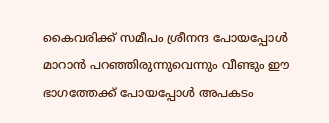കൈവരിക്ക് സമീപം ശ്രീനന്ദ പോയപ്പോൾ മാറാൻ പറഞ്ഞിരുന്നുവെന്നും വീണ്ടും ഈ ഭാഗത്തേക്ക് പോയപ്പോൾ അപകടം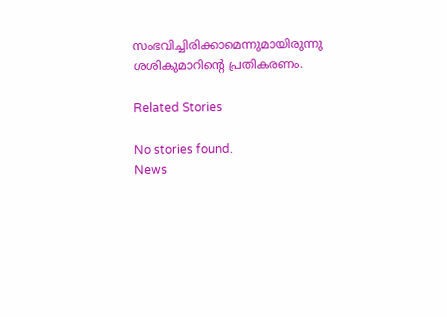സംഭവിച്ചിരിക്കാമെന്നുമായിരുന്നു ശശികുമാറിൻ്റെ പ്രതികരണം.

Related Stories

No stories found.
News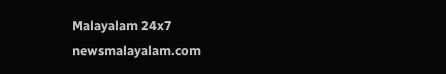Malayalam 24x7
newsmalayalam.com